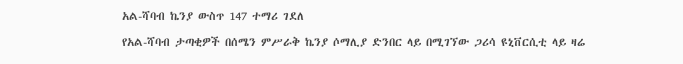አል-ሻባብ ኬንያ ውስጥ 147 ተማሪ ገደለ

የአል-ሻባብ ታጣቂዎች በሰሜን ምሥራቅ ኬንያ ሶማሊያ ድንበር ላይ በሚገኘው ጋሪሳ ዩኒቨርሲቲ ላይ ዛሬ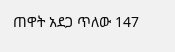ጠዋት አደጋ ጥለው 147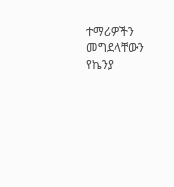ተማሪዎችን መግደላቸውን የኬንያ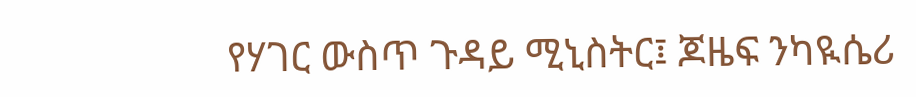የሃገር ውስጥ ጉዳይ ሚኒስትር፤ ጆዜፍ ንካዪሴሪ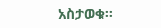አስታወቁ፡፡